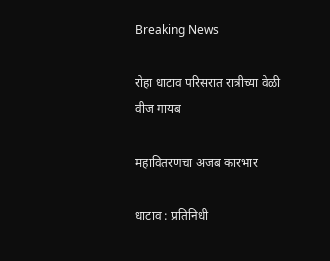Breaking News

रोहा धाटाव परिसरात रात्रीच्या वेळी वीज गायब

महावितरणचा अजब कारभार

धाटाव : प्रतिनिधी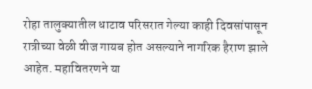रोहा तालुक्यातील धाटाव परिसरात गेल्या काही दिवसांपासून रात्रीच्या वेळी वीज गायब होत असल्याने नागरिक हैराण झाले आहेत. महावितरणने या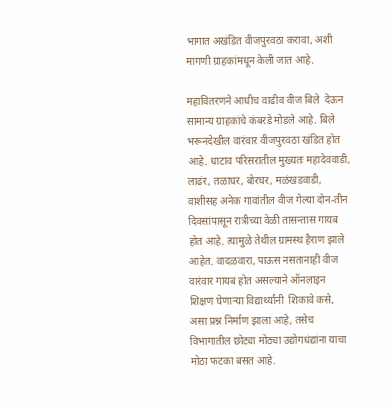भागात अखंडित वीजपुरवठा करावा, अशी मागणी ग्राहकांमधून केली जात आहे.

महावितरणने आधीच वाढीव वीज बिले  देऊन सामान्य ग्राहकांचे कंबरडे मोडले आहे. बिले भरूनदेखील वारंवार वीजपुरवठा खंडित होत आहे. धाटाव परिसरातील मुख्यतः महादेववाडी, लाढंर, तळाघर, बोरघर, मळंखडवाडी, वाशीसह अनेक गावांतील वीज गेल्या दोन-तीन दिवसांपासून रात्रीच्या वेळी तासन्तास गायब होत आहे. त्यामुळे तेथील ग्रामस्थ हैराण झाले आहेत. वादळवारा, पाऊस नसतानाही वीज वारंवार गायब होत असल्याने ऑनलाइन शिक्षण घेणार्‍या विद्यार्थ्यांनी  शिकावे कसे, असा प्रश्न निर्माण झाला आहे, तसेच विभागातील छोट्या मोठ्या उद्योगधंद्यांना याचा मोठा फटका बसत आहे.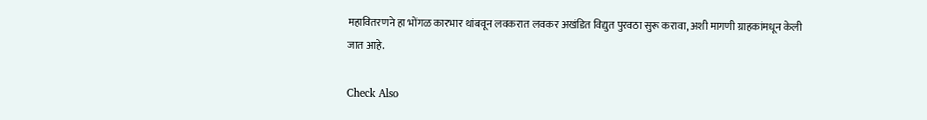महावितरणने हा भोंगळ कारभार थांबवून लवकरात लवकर अखंडित विद्युत पुरवठा सुरू करावा, अशी मागणी ग्राहकांमधून केली जात आहे.

Check Also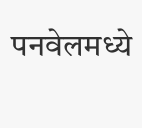पनवेलमध्ये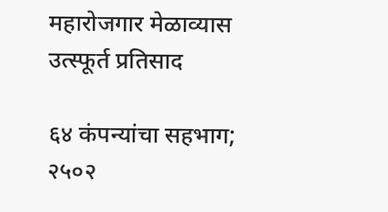महारोजगार मेळाव्यास उत्स्फूर्त प्रतिसाद

६४ कंपन्यांचा सहभाग; २५०२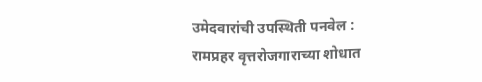उमेदवारांची उपस्थिती पनवेल : रामप्रहर वृत्तरोजगाराच्या शोधात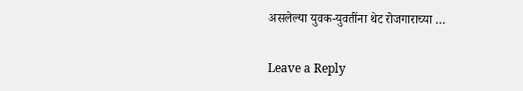असलेल्या युवक-युवतींना थेट रोजगाराच्या …

Leave a Reply